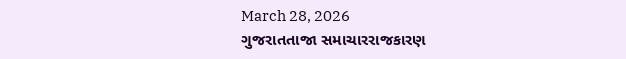March 28, 2026
ગુજરાતતાજા સમાચારરાજકારણ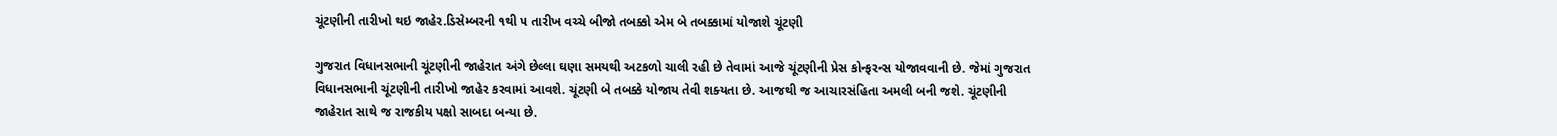ચૂંટણીની તારીખો થઇ જાહેર.ડિસેમ્‍બરની ૧થી ૫ તારીખ વચ્‍ચે બીજો તબક્કો એમ બે તબક્કામાં યોજાશે ચૂંટણી

ગુજરાત વિધાનસભાની ચૂંટણીની જાહેરાત અંગે છેલ્લા ઘણા સમયથી અટકળો ચાલી રહી છે તેવામાં આજે ચૂંટણીની પ્રેસ કોન્‍ફરન્‍સ યોજાવવાની છે. જેમાં ગુજરાત વિધાનસભાની ચૂંટણીની તારીખો જાહેર કરવામાં આવશે. ચૂંટણી બે તબક્કે યોજાય તેવી શક્‍યતા છે. આજથી જ આચારસંહિતા અમલી બની જશે. ચૂંટણીની જાહેરાત સાથે જ રાજકીય પક્ષો સાબદા બન્‍યા છે.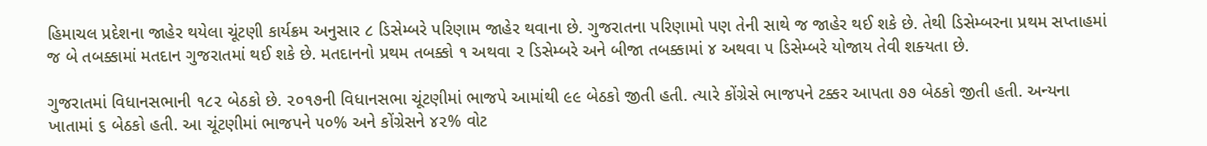હિમાચલ પ્રદેશના જાહેર થયેલા ચૂંટણી કાર્યક્રમ અનુસાર ૮ ડિસેમ્‍બરે પરિણામ જાહેર થવાના છે. ગુજરાતના પરિણામો પણ તેની સાથે જ જાહેર થઈ શકે છે. તેથી ડિસેમ્‍બરના પ્રથમ સપ્તાહમાં જ બે તબક્કામાં મતદાન ગુજરાતમાં થઈ શકે છે. મતદાનનો પ્રથમ તબક્કો ૧ અથવા ૨ ડિસેમ્‍બરે અને બીજા તબક્કામાં ૪ અથવા ૫ ડિસેમ્‍બરે યોજાય તેવી શક્‍યતા છે.

ગુજરાતમાં વિધાનસભાની ૧૮૨ બેઠકો છે. ૨૦૧૭ની વિધાનસભા ચૂંટણીમાં ભાજપે આમાંથી ૯૯ બેઠકો જીતી હતી. ત્‍યારે કોંગ્રેસે ભાજપને ટક્કર આપતા ૭૭ બેઠકો જીતી હતી. અન્‍યના ખાતામાં ૬ બેઠકો હતી. આ ચૂંટણીમાં ભાજપને ૫૦% અને કોંગ્રેસને ૪૨% વોટ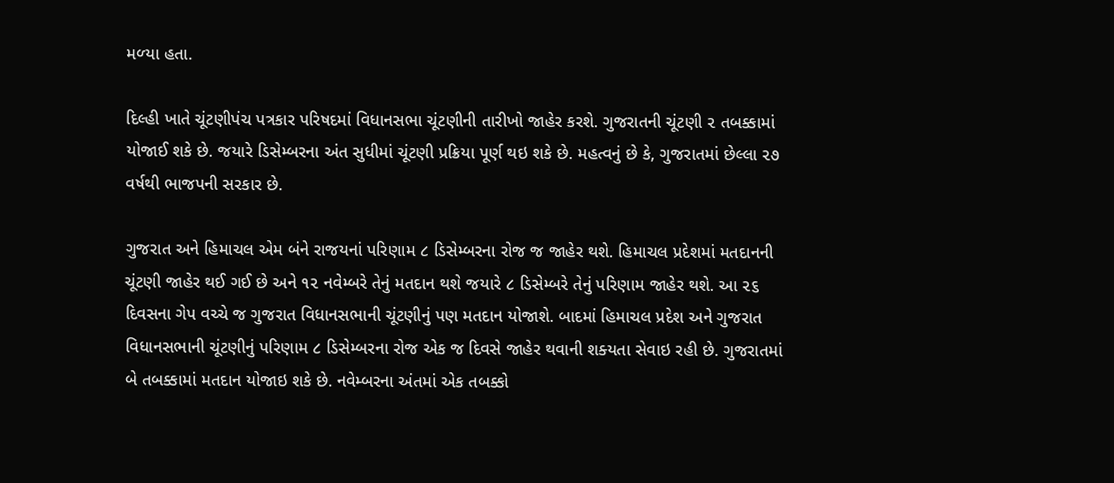મળ્‍યા હતા.

દિલ્‍હી ખાતે ચૂંટણીપંચ પત્રકાર પરિષદમાં વિધાનસભા ચૂંટણીની તારીખો જાહેર કરશે. ગુજરાતની ચૂંટણી ૨ તબક્કામાં યોજાઈ શકે છે. જયારે ડિસેમ્‍બરના અંત સુધીમાં ચૂંટણી પ્રક્રિયા પૂર્ણ થઇ શકે છે. મહત્‍વનું છે કે, ગુજરાતમાં છેલ્લા ૨૭ વર્ષથી ભાજપની સરકાર છે.

ગુજરાત અને હિમાચલ એમ બંને રાજયનાં પરિણામ ૮ ડિસેમ્‍બરના રોજ જ જાહેર થશે. હિમાચલ પ્રદેશમાં મતદાનની ચૂંટણી જાહેર થઈ ગઈ છે અને ૧૨ નવેમ્‍બરે તેનું મતદાન થશે જયારે ૮ ડિસેમ્‍બરે તેનું પરિણામ જાહેર થશે. આ ૨૬ દિવસના ગેપ વચ્‍ચે જ ગુજરાત વિધાનસભાની ચૂંટણીનું પણ મતદાન યોજાશે. બાદમાં હિમાચલ પ્રદેશ અને ગુજરાત વિધાનસભાની ચૂંટણીનું પરિણામ ૮ ડિસેમ્‍બરના રોજ એક જ દિવસે જાહેર થવાની શક્‍યતા સેવાઇ રહી છે. ગુજરાતમાં બે તબક્કામાં મતદાન યોજાઇ શકે છે. નવેમ્‍બરના અંતમાં એક તબક્કો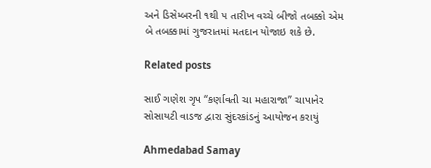અને ડિસેમ્‍બરની ૧થી ૫ તારીખ વચ્‍ચે બીજો તબક્કો એમ બે તબક્કામાં ગુજરાતમાં મતદાન યોજાઇ શકે છે.

Related posts

સાઈ ગણેશ ગૃપ “કર્ણાવતી ચા મહારાજા” ચાપાનેર સોસાયટી વાડજ દ્વારા સુંદરકાંડનું આયોજન કરાયું

Ahmedabad Samay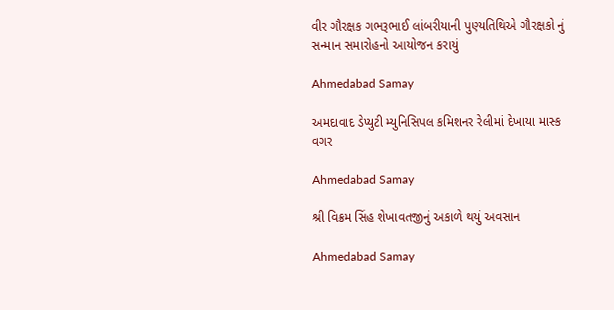વીર ગૌરક્ષક ગભરૂભાઈ લાંબરીયાની પુણ્યતિથિએ ગૌરક્ષકો નું સન્માન સમારોહનો આયોજન કરાયું

Ahmedabad Samay

અમદાવાદ ડેપ્યુટી મ્યુનિસિપલ કમિશનર રેલીમાં દેખાયા માસ્ક વગર

Ahmedabad Samay

શ્રી વિક્રમ સિંહ શેખાવતજીનું અકાળે થયું અવસાન

Ahmedabad Samay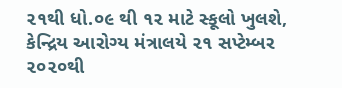૨૧થી ધો.૦૯ થી ૧૨ માટે સ્કૂલો ખુલશે, કેન્દ્રિય આરોગ્ય મંત્રાલયે ૨૧ સપ્ટેમ્બર ૨૦૨૦થી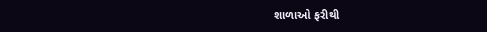શાળાઓ ફરીથી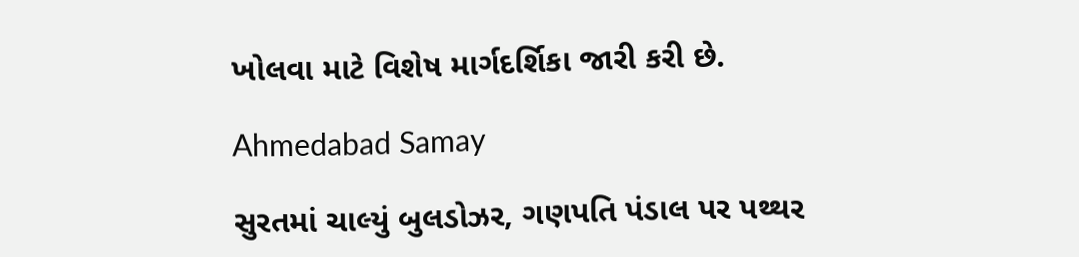ખોલવા માટે વિશેષ માર્ગદર્શિકા જારી કરી છે.

Ahmedabad Samay

સુરતમાં ચાલ્યું બુલડોઝર, ગણપતિ પંડાલ પર પથ્થર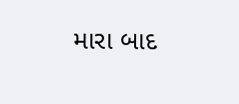મારા બાદ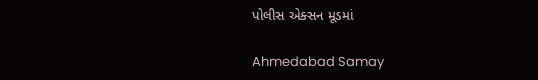પોલીસ એક્સન મૂડમાં

Ahmedabad Samay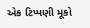એક ટિપ્પણી મૂકો